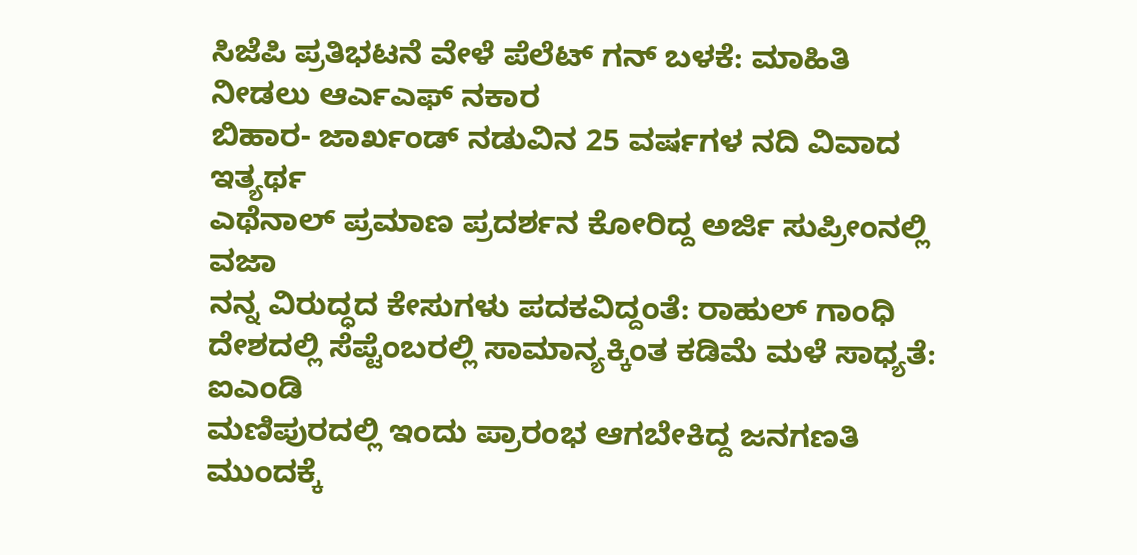ಸಿಜೆಪಿ ಪ್ರತಿಭಟನೆ ವೇಳೆ ಪೆಲೆಟ್ ಗನ್ ಬಳಕೆ: ಮಾಹಿತಿ ನೀಡಲು ಆರ್ಎಎಫ್ ನಕಾರ
ಬಿಹಾರ- ಜಾರ್ಖಂಡ್ ನಡುವಿನ 25 ವರ್ಷಗಳ ನದಿ ವಿವಾದ ಇತ್ಯರ್ಥ
ಎಥೆನಾಲ್ ಪ್ರಮಾಣ ಪ್ರದರ್ಶನ ಕೋರಿದ್ದ ಅರ್ಜಿ ಸುಪ್ರೀಂನಲ್ಲಿ ವಜಾ
ನನ್ನ ವಿರುದ್ಧದ ಕೇಸುಗಳು ಪದಕವಿದ್ದಂತೆ: ರಾಹುಲ್ ಗಾಂಧಿ
ದೇಶದಲ್ಲಿ ಸೆಪ್ಟೆಂಬರಲ್ಲಿ ಸಾಮಾನ್ಯಕ್ಕಿಂತ ಕಡಿಮೆ ಮಳೆ ಸಾಧ್ಯತೆ: ಐಎಂಡಿ
ಮಣಿಪುರದಲ್ಲಿ ಇಂದು ಪ್ರಾರಂಭ ಆಗಬೇಕಿದ್ದ ಜನಗಣತಿ ಮುಂದಕ್ಕೆ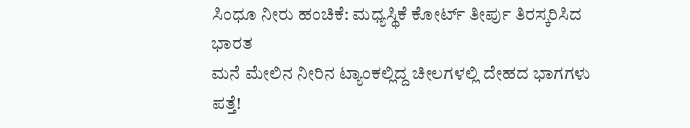ಸಿಂಧೂ ನೀರು ಹಂಚಿಕೆ: ಮಧ್ಯಸ್ಥಿಕೆ ಕೋರ್ಟ್ ತೀರ್ಪು ತಿರಸ್ಕರಿಸಿದ ಭಾರತ
ಮನೆ ಮೇಲಿನ ನೀರಿನ ಟ್ಯಾಂಕಲ್ಲಿದ್ದ ಚೀಲಗಳಲ್ಲಿ ದೇಹದ ಭಾಗಗಳು ಪತ್ತೆ!